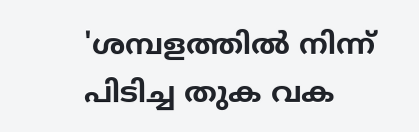'ശമ്പളത്തിൽ നിന്ന് പിടിച്ച തുക വക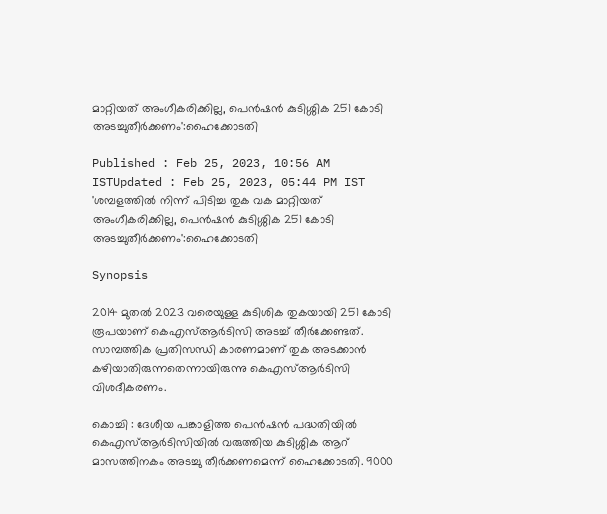മാറ്റിയത് അംഗീകരിക്കില്ല, പെൻഷൻ കുടിശ്ശിക 251 കോടി അടച്ചുതീർക്കണം':ഹൈക്കോടതി

Published : Feb 25, 2023, 10:56 AM ISTUpdated : Feb 25, 2023, 05:44 PM IST
'ശമ്പളത്തിൽ നിന്ന് പിടിച്ച തുക വക മാറ്റിയത് അംഗീകരിക്കില്ല, പെൻഷൻ കുടിശ്ശിക 251 കോടി അടച്ചുതീർക്കണം':ഹൈക്കോടതി

Synopsis

2014 മുതൽ 2023 വരെയുള്ള കുടിശിക തുകയായി 251 കോടി രൂപയാണ് കെഎസ്ആ‍ര്‍ടിസി അടച്ച് തീര്‍ക്കേണ്ടത്. സാമ്പത്തിക പ്രതിസന്ധി കാരണമാണ് തുക അടക്കാൻ കഴിയാതിരുന്നതെന്നായിരുന്നു കെഎസ്ആ‍ര്‍ടിസി വിശദീകരണം.

കൊച്ചി : ദേശീയ പങ്കാളിത്ത പെൻഷൻ പദ്ധതിയിൽ കെഎസ്ആ‍ര്‍ടിസിയിൽ വരുത്തിയ കുടിശ്ശിക ആറ് മാസത്തിനകം അടച്ചു തീർക്കണമെന്ന് ഹൈക്കോടതി. 9000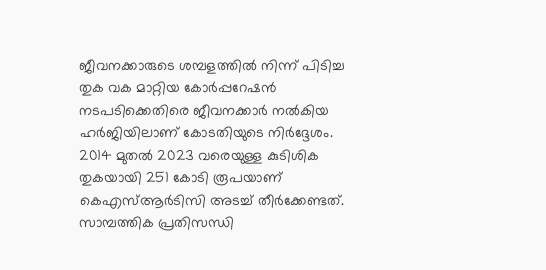ജീവനക്കാരുടെ ശമ്പളത്തിൽ നിന്ന് പിടിച്ച തുക വക മാറ്റിയ കോ‍ര്‍പ്പറേഷൻ നടപടിക്കെതിരെ ജീവനക്കാർ നൽകിയ ഹർജിയിലാണ് കോടതിയുടെ നിർദ്ദേശം. 2014 മുതൽ 2023 വരെയുള്ള കുടിശിക തുകയായി 251 കോടി രൂപയാണ് കെഎസ്ആ‍ര്‍ടിസി അടച്ച് തീര്‍ക്കേണ്ടത്. സാമ്പത്തിക പ്രതിസന്ധി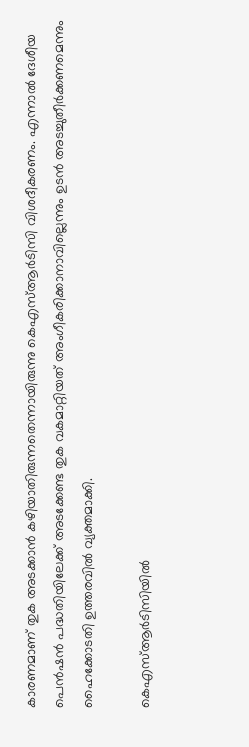കാരണമാണ് തുക അടക്കാൻ കഴിയാതിരുന്നതെന്നായിരുന്നു കെഎസ്ആ‍ര്‍ടിസി വിശദീകരണം. എന്നാൽ ദേശീയ പെൻഷൻ പദ്ധതിയിലേക്ക് അടക്കേണ്ട തുക വകമാറ്റിയത് അംഗീകരിക്കാനാവില്ലെന്നും ഉടൻ അടച്ചുതീര്‍ക്കണമെന്നും ഹൈക്കോടതി ഉത്തരവിൽ വ്യക്തമാക്കി.

കെഎസ്ആര്‍ടിസിയില്‍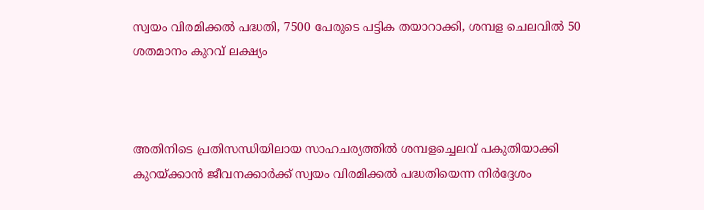സ്വയം വിരമിക്കൽ പദ്ധതി, 7500 പേരുടെ പട്ടിക തയാറാക്കി, ശമ്പള ചെലവിൽ 50 ശതമാനം കുറവ് ലക്ഷ്യം



അതിനിടെ പ്രതിസന്ധിയിലായ സാഹചര്യത്തിൽ ശമ്പളച്ചെലവ് പകുതിയാക്കി കുറയ്ക്കാൻ ജീവനക്കാർക്ക് സ്വയം വിരമിക്കൽ പദ്ധതിയെന്ന നിര്‍ദ്ദേശം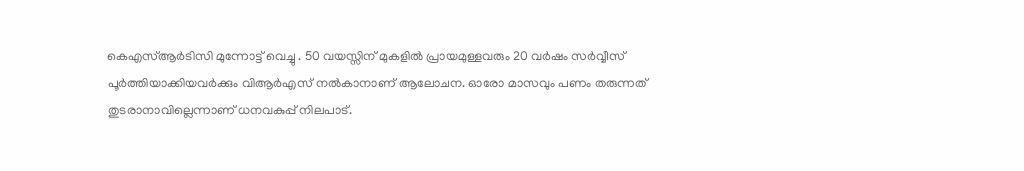കെഎസ്ആര്‍ടിസി മുന്നോട്ട് വെച്ചു . 50 വയസ്സിന് മുകളിൽ പ്രായമുള്ളവരും 20 വർഷം സർവ്വീസ് പൂർത്തിയാക്കിയവർക്കും വിആര്‍എസ് നൽകാനാണ് ആലോചന. ഓരോ മാസവും പണം തരുന്നത് തുടരാനാവില്ലെന്നാണ് ധനവകുപ്പ് നിലപാട്.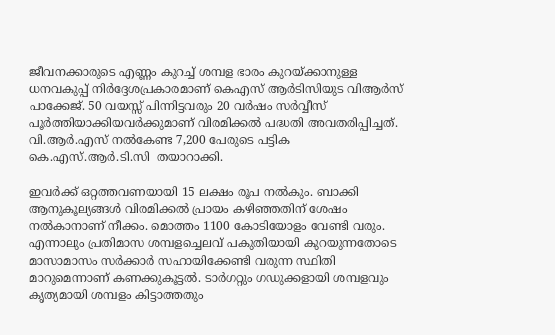ജീവനക്കാരുടെ എണ്ണം കുറച്ച് ശമ്പള ഭാരം കുറയ്ക്കാനുള്ള ധനവകുപ്പ് നിർദ്ദേശപ്രകാരമാണ് കെഎസ് ആർടിസിയുട വിആർസ് പാക്കേജ്. 50 വയസ്സ് പിന്നിട്ടവരും 20 വർഷം സർവ്വീസ് പൂർത്തിയാക്കിയവർക്കുമാണ് വിരമിക്കൽ പദ്ധതി അവതരിപ്പിച്ചത്. വി.ആർ.എസ് നൽകേണ്ട 7,200 പേരുടെ പട്ടിക കെ.എസ്.ആർ.ടി.സി  തയാറാക്കി.

ഇവർക്ക് ഒറ്റത്തവണയായി 15 ലക്ഷം രൂപ നൽകും. ബാക്കി ആനുകൂല്യങ്ങൾ വിരമിക്കൽ പ്രായം കഴിഞ്ഞതിന് ശേഷം നൽകാനാണ് നീക്കം. മൊത്തം 1100 കോടിയോളം വേണ്ടി വരും. എന്നാലും പ്രതിമാസ ശമ്പളച്ചെലവ് പകുതിയായി കുറയുന്നതോടെ മാസാമാസം സർക്കാർ സഹായിക്കേണ്ടി വരുന്ന സ്ഥിതി മാറുമെന്നാണ് കണക്കുകൂട്ടൽ. ടാർഗറ്റും ഗഡുക്കളായി ശമ്പളവും കൃത്യമായി ശമ്പളം കിട്ടാത്തതും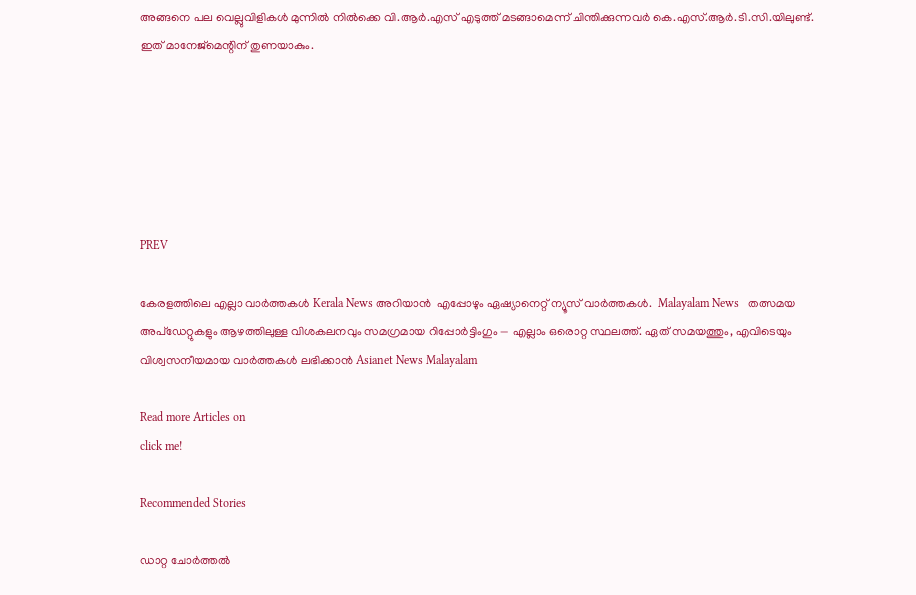അങ്ങനെ പല വെല്ലുവിളികൾ മുന്നിൽ നിൽക്കെ വി.ആർ.എസ് എടുത്ത് മടങ്ങാമെന്ന് ചിന്തിക്കുന്നവർ കെ.എസ്.ആർ.ടി.സി.യിലുണ്ട്. ഇത് മാനേജ്മെന്റിന് തുണയാകും.






PREV

കേരളത്തിലെ എല്ലാ വാർത്തകൾ Kerala News അറിയാൻ  എപ്പോഴും ഏഷ്യാനെറ്റ് ന്യൂസ് വാർത്തകൾ.  Malayalam News   തത്സമയ അപ്‌ഡേറ്റുകളും ആഴത്തിലുള്ള വിശകലനവും സമഗ്രമായ റിപ്പോർട്ടിംഗും — എല്ലാം ഒരൊറ്റ സ്ഥലത്ത്. ഏത് സമയത്തും, എവിടെയും വിശ്വസനീയമായ വാർത്തകൾ ലഭിക്കാൻ Asianet News Malayalam

Read more Articles on
click me!

Recommended Stories

ഡാറ്റ ചോര്‍ത്തൽ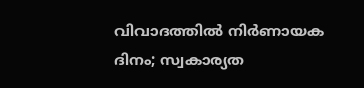വിവാദത്തിൽ നിർണായക ദിനം; സ്വകാര്യത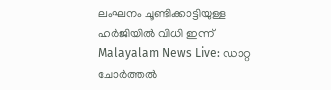ലംഘനം ചൂണ്ടിക്കാട്ടിയുള്ള ഹ‍ർജിയിൽ വിധി ഇന്ന്
Malayalam News Live: ഡാറ്റ ചോര്‍ത്തൽ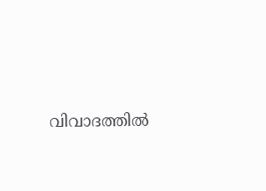വിവാദത്തിൽ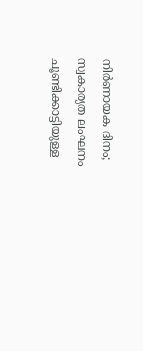നിർണായക ദിനം; സ്വകാര്യത ലംഘനം ചൂണ്ടിക്കാട്ടിയുള്ള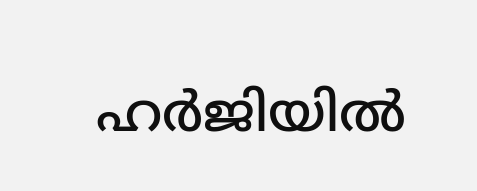ഹ‍ർജിയിൽ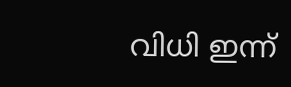വിധി ഇന്ന്